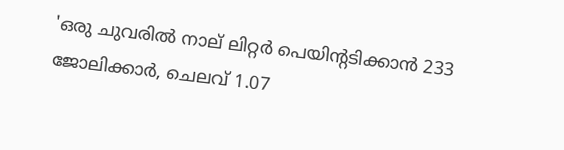'ഒരു ചുവരിൽ നാല് ലിറ്റർ പെയിന്റടിക്കാൻ 233 ജോലിക്കാർ, ചെലവ് 1.07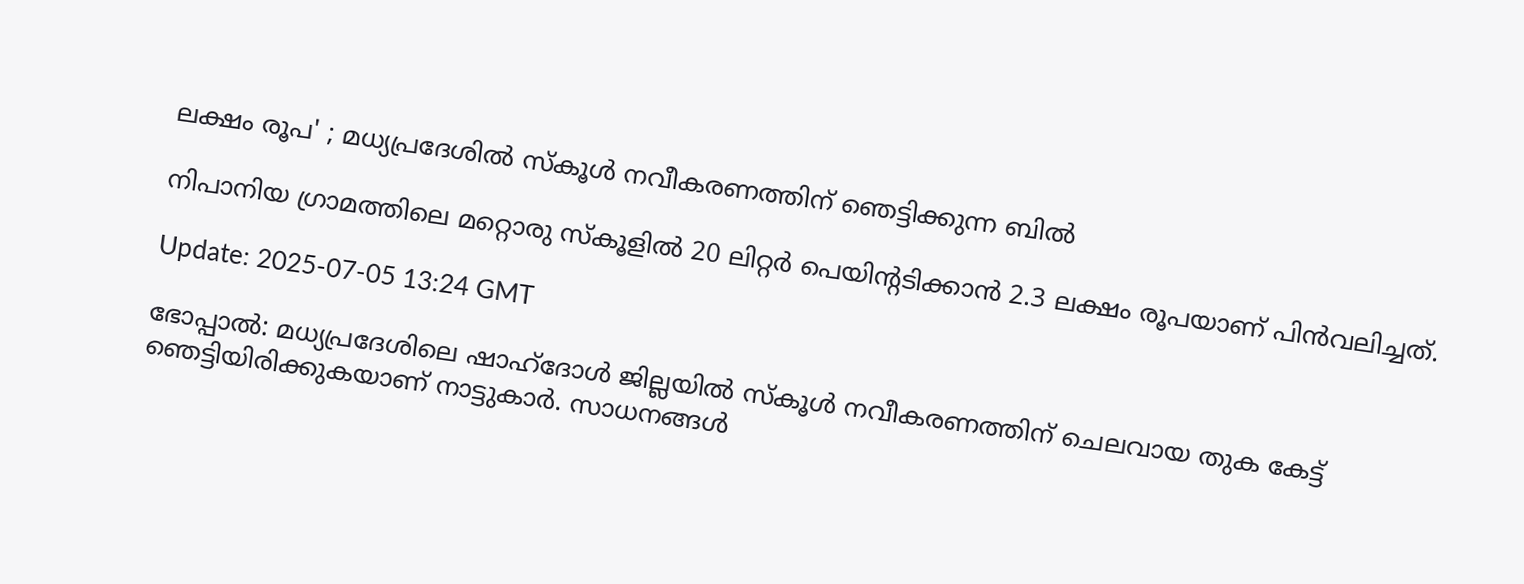ലക്ഷം രൂപ' ; മധ്യപ്രദേശിൽ സ്‌കൂൾ നവീകരണത്തിന് ഞെട്ടിക്കുന്ന ബിൽ

നിപാനിയ ഗ്രാമത്തിലെ മറ്റൊരു സ്‌കൂളിൽ 20 ലിറ്റർ പെയിന്റടിക്കാൻ 2.3 ലക്ഷം രൂപയാണ് പിൻവലിച്ചത്.

Update: 2025-07-05 13:24 GMT

ഭോപ്പാൽ: മധ്യപ്രദേശിലെ ഷാഹ്‌ദോൾ ജില്ലയിൽ സ്‌കൂൾ നവീകരണത്തിന് ചെലവായ തുക കേട്ട് ഞെട്ടിയിരിക്കുകയാണ് നാട്ടുകാർ. സാധനങ്ങൾ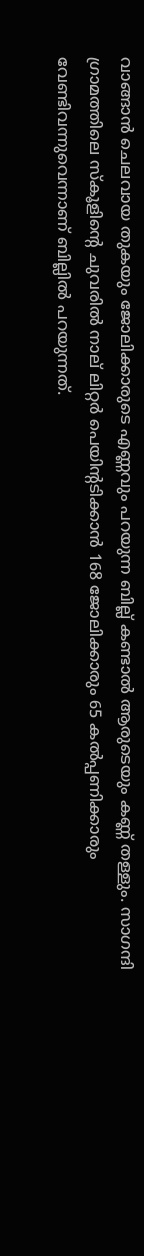വാങ്ങാൻ ചെലവായ തുകയും ജോലിക്കാരുടെ എണ്ണവും പറയുന്ന ബില്ല് കണ്ടാൽ ആരുടെയും കണ്ണ് തള്ളും. സാഗന്ദി ഗ്രാമത്തിലെ സ്‌കൂളിന്റെ ചുവരിൽ നാല് ലിറ്റർ പെയിന്റടിക്കാൻ 168 ജോലിക്കാരും 65 കൽപ്പണിക്കാരും വേണ്ടിവന്നുവെന്നാണ് ബില്ലിൽ പറയുന്നത്.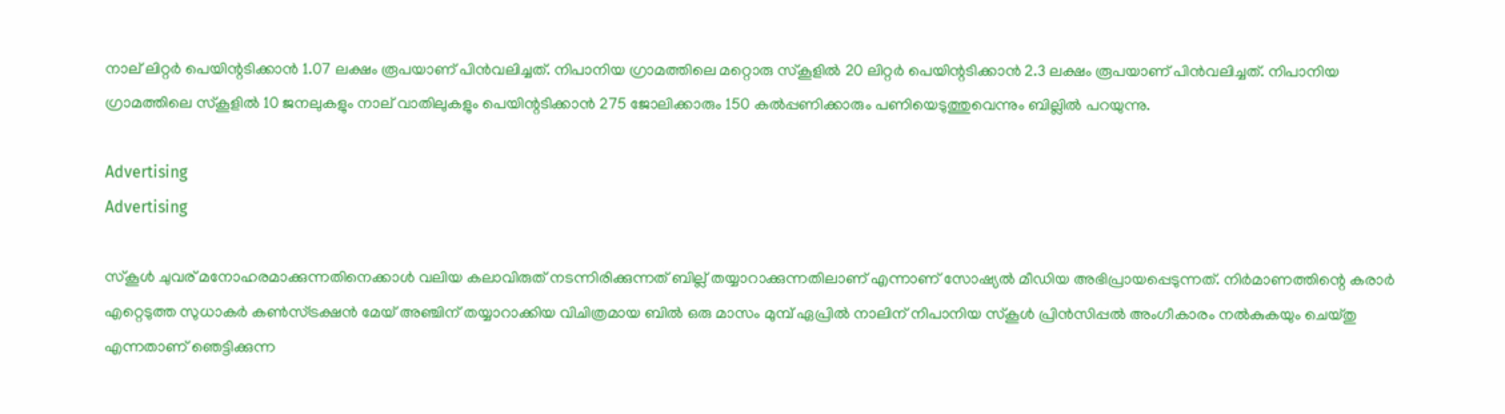നാല് ലിറ്റർ പെയിന്റടിക്കാൻ 1.07 ലക്ഷം രൂപയാണ് പിൻവലിച്ചത്. നിപാനിയ ഗ്രാമത്തിലെ മറ്റൊരു സ്‌കൂളിൽ 20 ലിറ്റർ പെയിന്റടിക്കാൻ 2.3 ലക്ഷം രൂപയാണ് പിൻവലിച്ചത്. നിപാനിയ ഗ്രാമത്തിലെ സ്‌കൂളിൽ 10 ജനലുകളും നാല് വാതിലുകളും പെയിന്റടിക്കാൻ 275 ജോലിക്കാരും 150 കൽപ്പണിക്കാരും പണിയെടുത്തുവെന്നും ബില്ലിൽ പറയുന്നു.

Advertising
Advertising

സ്‌കൂൾ ചുവര് മനോഹരമാക്കുന്നതിനെക്കാൾ വലിയ കലാവിരുത് നടന്നിരിക്കുന്നത് ബില്ല് തയ്യാറാക്കുന്നതിലാണ് എന്നാണ് സോഷ്യൽ മീഡിയ അഭിപ്രായപ്പെടുന്നത്. നിർമാണത്തിന്റെ കരാർ എറ്റെടുത്ത സുധാകർ കൺസ്ട്രക്ഷൻ മേയ് അഞ്ചിന് തയ്യാറാക്കിയ വിചിത്രമായ ബിൽ ഒരു മാസം മുമ്പ് ഏപ്രിൽ നാലിന് നിപാനിയ സ്‌കൂൾ പ്രിൻസിപ്പൽ അംഗീകാരം നൽകുകയും ചെയ്തു എന്നതാണ് ഞെട്ടിക്കുന്ന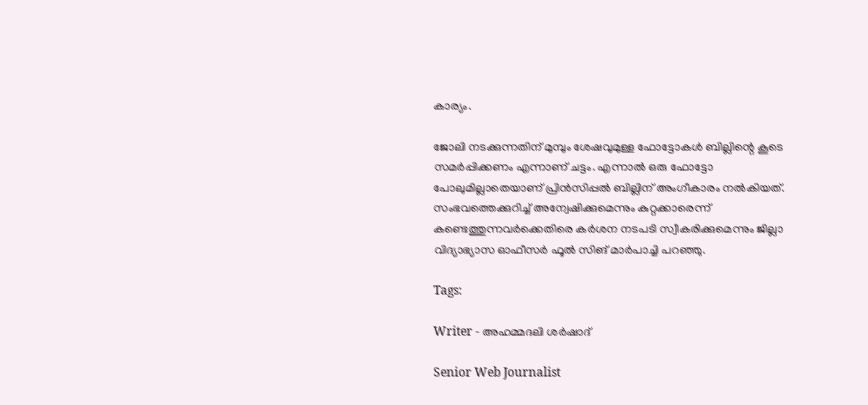കാര്യം.

ജോലി നടക്കുന്നതിന് മുമ്പും ശേഷവുമുള്ള ഫോട്ടോകൾ ബില്ലിന്റെ കൂടെ സമർപ്പിക്കണം എന്നാണ് ചട്ടം. എന്നാൽ ഒരു ഫോട്ടോ പോലുമില്ലാതെയാണ് പ്രിൻസിപ്പൽ ബില്ലിന് അംഗീകാരം നൽകിയത്. സംഭവത്തെക്കുറിച്ച് അന്വേഷിക്കുമെന്നും കുറ്റക്കാരെന്ന് കണ്ടെത്തുന്നവർക്കെതിരെ കർശന നടപടി സ്വീകരിക്കുമെന്നും ജില്ലാ വിദ്യാഭ്യാസ ഓഫീസർ ഫൂൽ സിങ് മാർപാച്ചി പറഞ്ഞു.

Tags:

Writer - അഹമ്മദലി ശര്‍ഷാദ്

Senior Web Journalist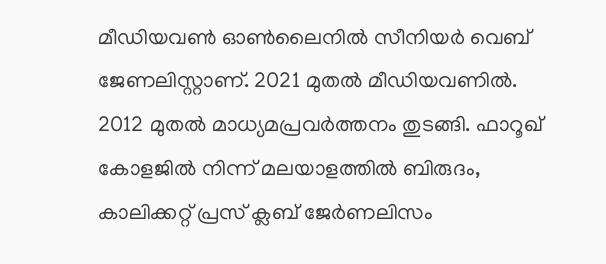മീഡിയവൺ ഓൺലൈനിൽ സീനിയർ വെബ് ജേണലിസ്റ്റാണ്. 2021 മുതൽ മീഡിയവണിൽ. 2012 മുതൽ മാധ്യമപ്രവർത്തനം തുടങ്ങി. ഫാറൂഖ് കോളജിൽ നിന്ന് മലയാളത്തിൽ ബിരുദം, കാലിക്കറ്റ് പ്രസ് ക്ലബ് ജേർണലിസം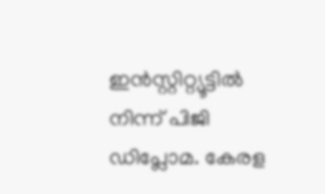ഇൻസ്റ്റിറ്റ്യൂട്ടിൽ നിന്ന് പിജി ഡിപ്ലോമ. കേരള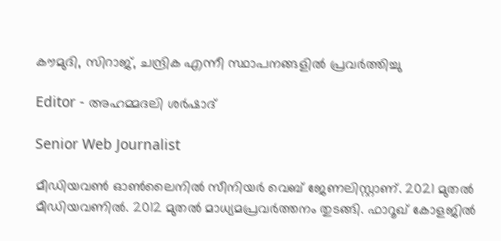കൗമുദി, സിറാജ്, ചന്ദ്രിക എന്നീ സ്ഥാപനങ്ങളിൽ പ്രവർത്തിച്ചു

Editor - അഹമ്മദലി ശര്‍ഷാദ്

Senior Web Journalist

മീഡിയവൺ ഓൺലൈനിൽ സീനിയർ വെബ് ജേണലിസ്റ്റാണ്. 2021 മുതൽ മീഡിയവണിൽ. 2012 മുതൽ മാധ്യമപ്രവർത്തനം തുടങ്ങി. ഫാറൂഖ് കോളജിൽ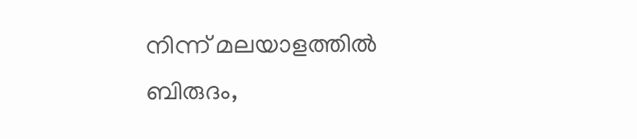നിന്ന് മലയാളത്തിൽ ബിരുദം,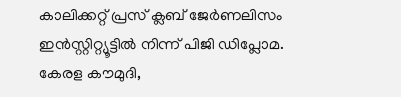കാലിക്കറ്റ് പ്രസ് ക്ലബ് ജേർണലിസം ഇൻസ്റ്റിറ്റ്യൂട്ടിൽ നിന്ന് പിജി ഡിപ്ലോമ. കേരള കൗമുദി,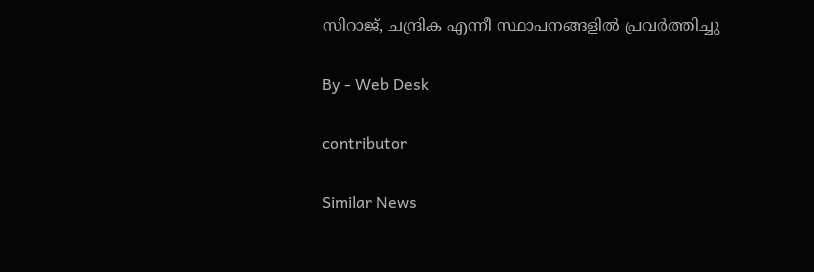സിറാജ്, ചന്ദ്രിക എന്നീ സ്ഥാപനങ്ങളിൽ പ്രവർത്തിച്ചു

By - Web Desk

contributor

Similar News